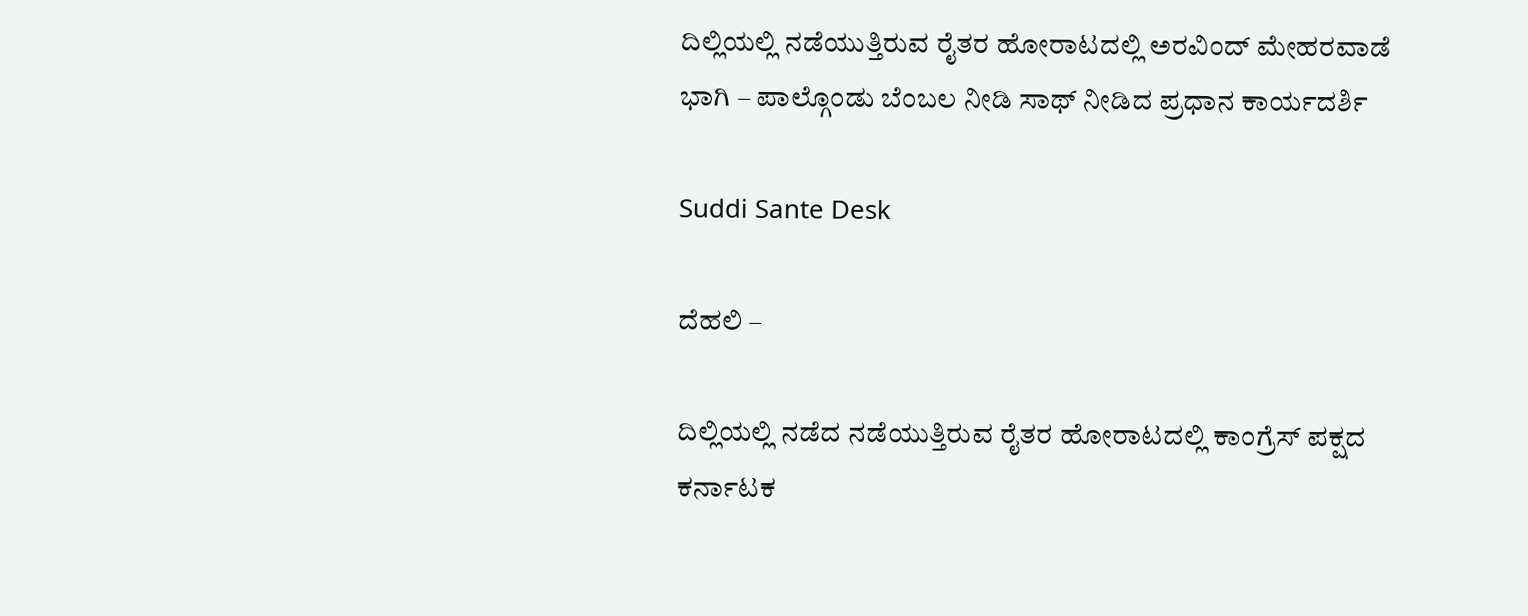ದಿಲ್ಲಿಯಲ್ಲಿ ನಡೆಯುತ್ತಿರುವ ರೈತರ ಹೋರಾಟದಲ್ಲಿ ಅರವಿಂದ್ ಮೇಹರವಾಡೆ ಭಾಗಿ – ಪಾಲ್ಗೊಂಡು ಬೆಂಬಲ ನೀಡಿ ಸಾಥ್ ನೀಡಿದ ಪ್ರಧಾನ ಕಾರ್ಯದರ್ಶಿ

Suddi Sante Desk

ದೆಹಲಿ –

ದಿಲ್ಲಿಯಲ್ಲಿ ನಡೆದ ನಡೆಯುತ್ತಿರುವ ರೈತರ ಹೋರಾಟದಲ್ಲಿ ಕಾಂಗ್ರೆಸ್ ಪಕ್ಷದ ಕರ್ನಾಟಕ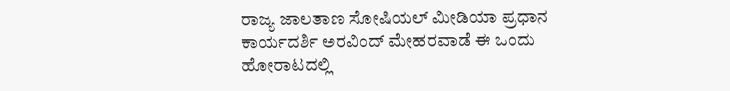ರಾಜ್ಯ ಜಾಲತಾಣ ಸೋಷಿಯಲ್ ಮೀಡಿಯಾ ಪ್ರಧಾನ ಕಾರ್ಯದರ್ಶಿ ಅರವಿಂದ್ ಮೇಹರವಾಡೆ ಈ ಒಂದು ಹೋರಾಟದಲ್ಲಿ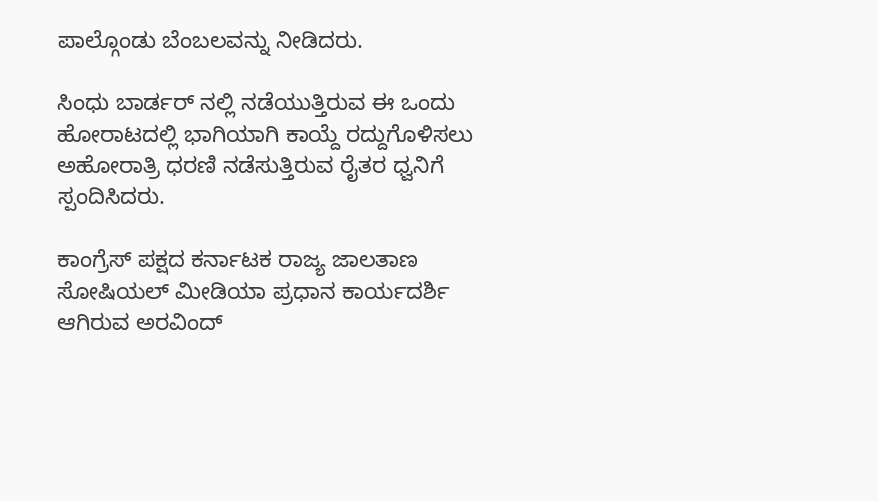ಪಾಲ್ಗೊಂಡು ಬೆಂಬಲವನ್ನು ನೀಡಿದರು.

ಸಿಂಧು ಬಾರ್ಡರ್ ನಲ್ಲಿ ನಡೆಯುತ್ತಿರುವ ಈ ಒಂದು ಹೋರಾಟದಲ್ಲಿ ಭಾಗಿಯಾಗಿ ಕಾಯ್ದೆ ರದ್ದುಗೊಳಿಸಲು ಅಹೋರಾತ್ರಿ ಧರಣಿ ನಡೆಸುತ್ತಿರುವ ರೈತರ ಧ್ವನಿಗೆ ಸ್ಪಂದಿಸಿದರು.

ಕಾಂಗ್ರೆಸ್ ಪಕ್ಷದ ಕರ್ನಾಟಕ ರಾಜ್ಯ ಜಾಲತಾಣ ಸೋಷಿಯಲ್ ಮೀಡಿಯಾ ಪ್ರಧಾನ ಕಾರ್ಯದರ್ಶಿ ಆಗಿರುವ ಅರವಿಂದ್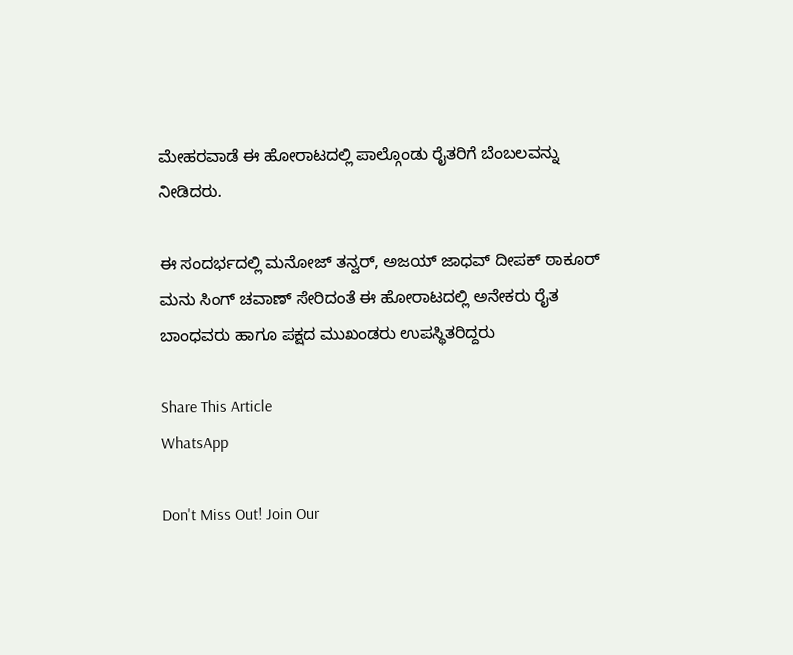ಮೇಹರವಾಡೆ ಈ ಹೋರಾಟದಲ್ಲಿ ಪಾಲ್ಗೊಂಡು ರೈತರಿಗೆ ಬೆಂಬಲವನ್ನು ನೀಡಿದರು.

ಈ ಸಂದರ್ಭದಲ್ಲಿ ಮನೋಜ್ ತನ್ವರ್, ಅಜಯ್ ಜಾಧವ್ ದೀಪಕ್ ಠಾಕೂರ್ ಮನು ಸಿಂಗ್ ಚವಾಣ್ ಸೇರಿದಂತೆ ಈ ಹೋರಾಟದಲ್ಲಿ ಅನೇಕರು ರೈತ ಬಾಂಧವರು ಹಾಗೂ ಪಕ್ಷದ ಮುಖಂಡರು ಉಪಸ್ಥಿತರಿದ್ದರು

Share This Article
WhatsApp

Don't Miss Out! Join Our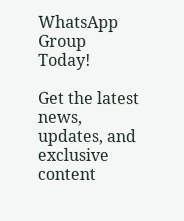WhatsApp Group Today!

Get the latest news, updates, and exclusive content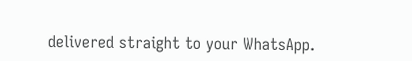delivered straight to your WhatsApp.